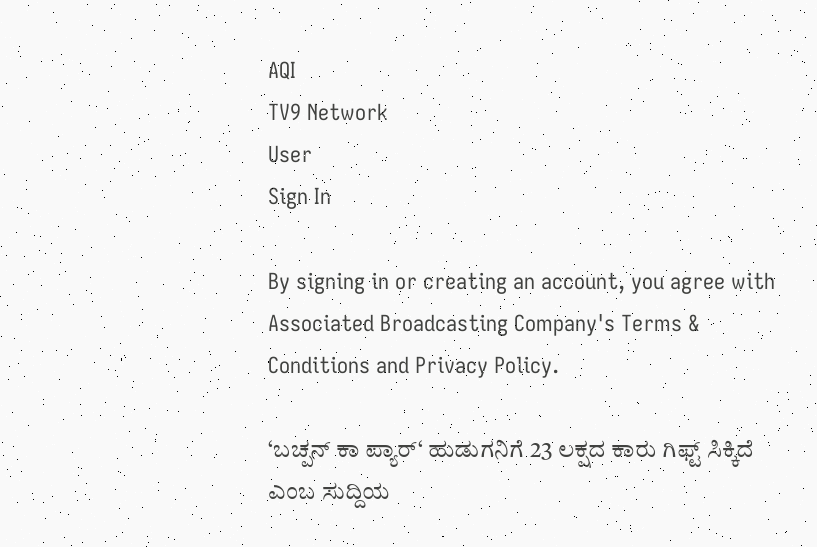AQI
TV9 Network
User
Sign In

By signing in or creating an account, you agree with Associated Broadcasting Company's Terms & Conditions and Privacy Policy.

‘ಬಚ್ಪನ್ ಕಾ ಪ್ಯಾರ್‘ ಹುಡುಗನಿಗೆ 23 ಲಕ್ಷದ ಕಾರು ಗಿಫ್ಟ್ ಸಿಕ್ಕಿದೆ ಎಂಬ ಸುದ್ದಿಯ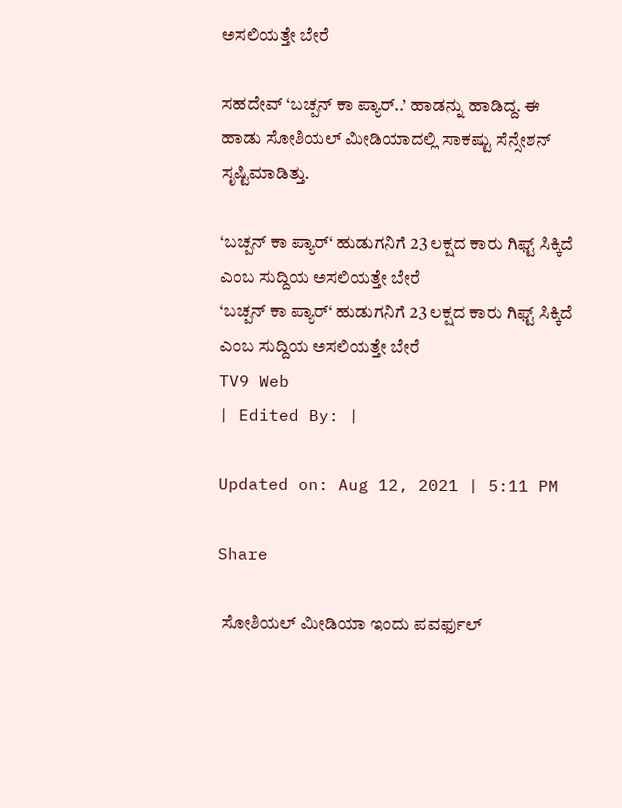ಅಸಲಿಯತ್ತೇ ಬೇರೆ

ಸಹದೇವ್ ‘ಬಚ್ಪನ್ ಕಾ ಪ್ಯಾರ್..’ ಹಾಡನ್ನು ಹಾಡಿದ್ದ. ಈ ಹಾಡು ಸೋಶಿಯಲ್ ಮೀಡಿಯಾದಲ್ಲಿ ಸಾಕಷ್ಟು ಸೆನ್ಸೇಶನ್ ಸೃಷ್ಟಿಮಾಡಿತ್ತು.

‘ಬಚ್ಪನ್ ಕಾ ಪ್ಯಾರ್‘ ಹುಡುಗನಿಗೆ 23 ಲಕ್ಷದ ಕಾರು ಗಿಫ್ಟ್ ಸಿಕ್ಕಿದೆ ಎಂಬ ಸುದ್ದಿಯ ಅಸಲಿಯತ್ತೇ ಬೇರೆ
‘ಬಚ್ಪನ್ ಕಾ ಪ್ಯಾರ್‘ ಹುಡುಗನಿಗೆ 23 ಲಕ್ಷದ ಕಾರು ಗಿಫ್ಟ್ ಸಿಕ್ಕಿದೆ ಎಂಬ ಸುದ್ದಿಯ ಅಸಲಿಯತ್ತೇ ಬೇರೆ
TV9 Web
| Edited By: |

Updated on: Aug 12, 2021 | 5:11 PM

Share

 ಸೋಶಿಯಲ್ ಮೀಡಿಯಾ ಇಂದು ಪವರ್ಫುಲ್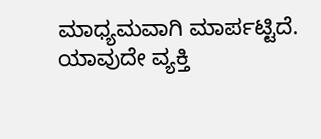ಮಾಧ್ಯಮವಾಗಿ ಮಾರ್ಪಟ್ಟಿದೆ. ಯಾವುದೇ ವ್ಯಕ್ತಿ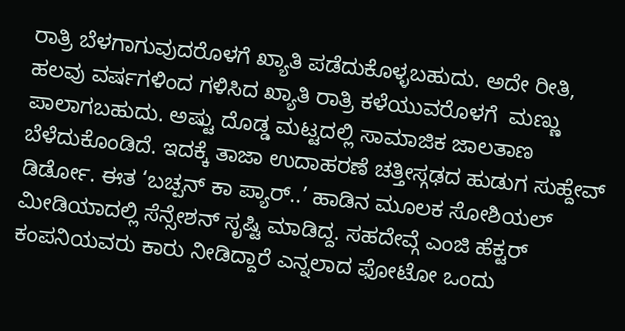ರಾತ್ರಿ ಬೆಳಗಾಗುವುದರೊಳಗೆ ಖ್ಯಾತಿ ಪಡೆದುಕೊಳ್ಳಬಹುದು. ಅದೇ ರೀತಿ, ಹಲವು ವರ್ಷಗಳಿಂದ ಗಳಿಸಿದ ಖ್ಯಾತಿ ರಾತ್ರಿ ಕಳೆಯುವರೊಳಗೆ  ಮಣ್ಣು ಪಾಲಾಗಬಹುದು. ಅಷ್ಟು ದೊಡ್ಡ ಮಟ್ಟದಲ್ಲಿ ಸಾಮಾಜಿಕ ಜಾಲತಾಣ ಬೆಳೆದುಕೊಂಡಿದೆ. ಇದಕ್ಕೆ ತಾಜಾ ಉದಾಹರಣೆ ಚತ್ತೀಸ್ಗಢದ ಹುಡುಗ ಸುಹ್ದೇವ್ ಡಿರ್ಡೋ. ಈತ ‘ಬಚ್ಪನ್ ಕಾ ಪ್ಯಾರ್..’ ಹಾಡಿನ ಮೂಲಕ ಸೋಶಿಯಲ್ ಮೀಡಿಯಾದಲ್ಲಿ ಸೆನ್ಸೇಶನ್ ಸೃಷ್ಟಿ ಮಾಡಿದ್ದ. ಸಹದೇವ್ಗೆ ಎಂಜಿ ಹೆಕ್ಟರ್ ಕಂಪನಿಯವರು ಕಾರು ನೀಡಿದ್ದಾರೆ ಎನ್ನಲಾದ ಫೋಟೋ ಒಂದು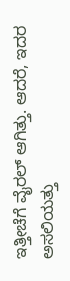ಇತ್ತೀಚೆಗೆ ವೈರಲ್ ಆಗಿತ್ತು. ಆದರೆ, ಇದರ ಅಸಲಿಯತ್ತು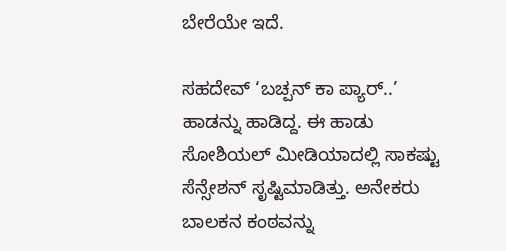ಬೇರೆಯೇ ಇದೆ.

ಸಹದೇವ್ ‘ಬಚ್ಪನ್ ಕಾ ಪ್ಯಾರ್..’ ಹಾಡನ್ನು ಹಾಡಿದ್ದ. ಈ ಹಾಡು ಸೋಶಿಯಲ್ ಮೀಡಿಯಾದಲ್ಲಿ ಸಾಕಷ್ಟು ಸೆನ್ಸೇಶನ್ ಸೃಷ್ಟಿಮಾಡಿತ್ತು. ಅನೇಕರು ಬಾಲಕನ ಕಂಠವನ್ನು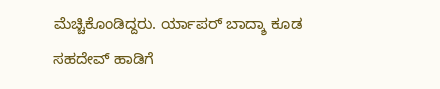ಮೆಚ್ಚಿಕೊಂಡಿದ್ದರು. ರ್ಯಾಪರ್ ಬಾದ್ಶಾ ಕೂಡ ಸಹದೇವ್ ಹಾಡಿಗೆ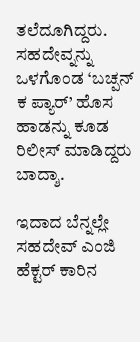ತಲೆದೂಗಿದ್ದರು. ಸಹದೇವ್ನನ್ನು ಒಳಗೊಂಡ ‘ಬಚ್ಪನ್ ಕ ಪ್ಯಾರ್’ ಹೊಸ ಹಾಡನ್ನು ಕೂಡ ರಿಲೀಸ್ ಮಾಡಿದ್ದರು ಬಾದ್ಶಾ.

ಇದಾದ ಬೆನ್ನಲ್ಲೇ ಸಹದೇವ್ ಎಂಜಿ ಹೆಕ್ಟರ್ ಕಾರಿನ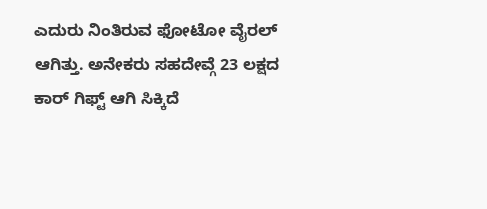ಎದುರು ನಿಂತಿರುವ ಫೋಟೋ ವೈರಲ್ ಆಗಿತ್ತು. ಅನೇಕರು ಸಹದೇವ್ಗೆ 23 ಲಕ್ಷದ ಕಾರ್ ಗಿಫ್ಟ್ ಆಗಿ ಸಿಕ್ಕಿದೆ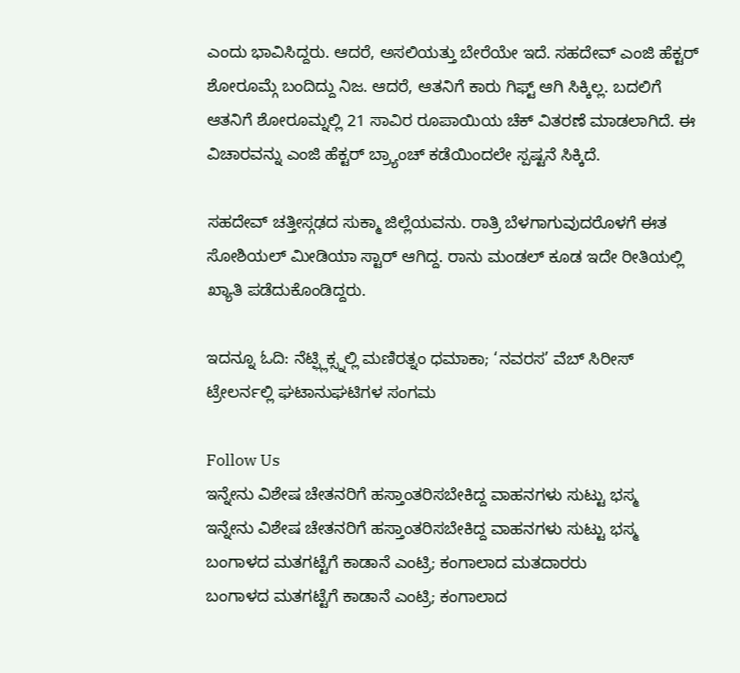ಎಂದು ಭಾವಿಸಿದ್ದರು. ಆದರೆ, ಅಸಲಿಯತ್ತು ಬೇರೆಯೇ ಇದೆ. ಸಹದೇವ್ ಎಂಜಿ ಹೆಕ್ಟರ್ ಶೋರೂಮ್ಗೆ ಬಂದಿದ್ದು ನಿಜ. ಆದರೆ, ಆತನಿಗೆ ಕಾರು ಗಿಫ್ಟ್ ಆಗಿ ಸಿಕ್ಕಿಲ್ಲ. ಬದಲಿಗೆ ಆತನಿಗೆ ಶೋರೂಮ್ನಲ್ಲಿ 21 ಸಾವಿರ ರೂಪಾಯಿಯ ಚೆಕ್ ವಿತರಣೆ ಮಾಡಲಾಗಿದೆ. ಈ ವಿಚಾರವನ್ನು ಎಂಜಿ ಹೆಕ್ಟರ್ ಬ್ರ್ಯಾಂಚ್ ಕಡೆಯಿಂದಲೇ ಸ್ಪಷ್ಟನೆ ಸಿಕ್ಕಿದೆ.

ಸಹದೇವ್ ಚತ್ತೀಸ್ಗಢದ ಸುಕ್ಮಾ ಜಿಲ್ಲೆಯವನು. ರಾತ್ರಿ ಬೆಳಗಾಗುವುದರೊಳಗೆ ಈತ ಸೋಶಿಯಲ್ ಮೀಡಿಯಾ ಸ್ಟಾರ್ ಆಗಿದ್ದ. ರಾನು ಮಂಡಲ್ ಕೂಡ ಇದೇ ರೀತಿಯಲ್ಲಿ ಖ್ಯಾತಿ ಪಡೆದುಕೊಂಡಿದ್ದರು.

ಇದನ್ನೂ ಓದಿ: ನೆಟ್ಫ್ಲಿಕ್ಸ್ನಲ್ಲಿ ಮಣಿರತ್ನಂ ಧಮಾಕಾ; ‘ನವರಸ’ ವೆಬ್ ಸಿರೀಸ್ ಟ್ರೇಲರ್ನಲ್ಲಿ ಘಟಾನುಘಟಿಗಳ ಸಂಗಮ

Follow Us
ಇನ್ನೇನು ವಿಶೇಷ ಚೇತನರಿಗೆ ಹಸ್ತಾಂತರಿಸಬೇಕಿದ್ದ ವಾಹನಗಳು ಸುಟ್ಟು ಭಸ್ಮ
ಇನ್ನೇನು ವಿಶೇಷ ಚೇತನರಿಗೆ ಹಸ್ತಾಂತರಿಸಬೇಕಿದ್ದ ವಾಹನಗಳು ಸುಟ್ಟು ಭಸ್ಮ
ಬಂಗಾಳದ ಮತಗಟ್ಟೆಗೆ ಕಾಡಾನೆ ಎಂಟ್ರಿ; ಕಂಗಾಲಾದ ಮತದಾರರು
ಬಂಗಾಳದ ಮತಗಟ್ಟೆಗೆ ಕಾಡಾನೆ ಎಂಟ್ರಿ; ಕಂಗಾಲಾದ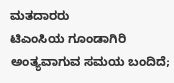ಮತದಾರರು
ಟಿಎಂಸಿಯ ಗೂಂಡಾಗಿರಿ ಅಂತ್ಯವಾಗುವ ಸಮಯ ಬಂದಿದೆ;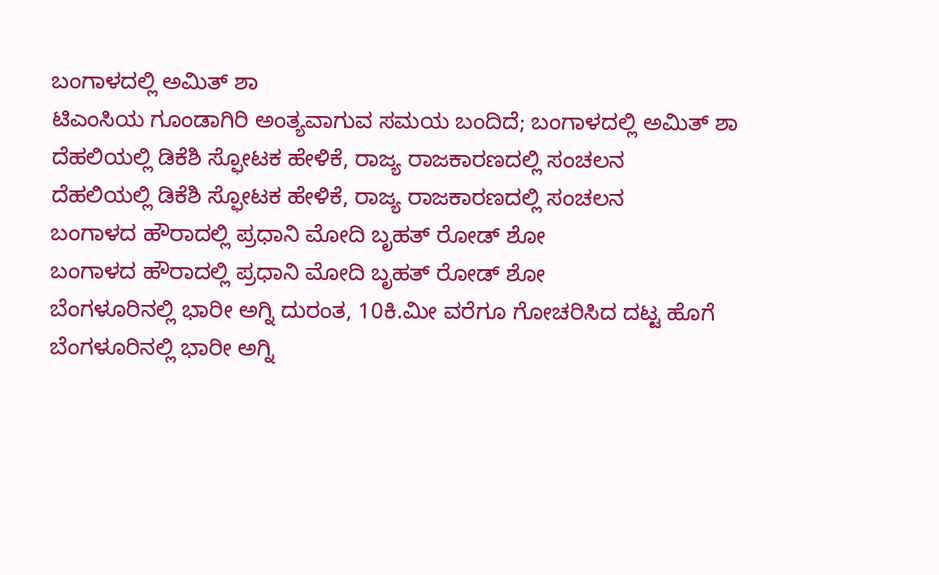ಬಂಗಾಳದಲ್ಲಿ ಅಮಿತ್ ಶಾ
ಟಿಎಂಸಿಯ ಗೂಂಡಾಗಿರಿ ಅಂತ್ಯವಾಗುವ ಸಮಯ ಬಂದಿದೆ; ಬಂಗಾಳದಲ್ಲಿ ಅಮಿತ್ ಶಾ
ದೆಹಲಿಯಲ್ಲಿ ಡಿಕೆಶಿ ಸ್ಫೋಟಕ ಹೇಳಿಕೆ, ರಾಜ್ಯ ರಾಜಕಾರಣದಲ್ಲಿ ಸಂಚಲನ
ದೆಹಲಿಯಲ್ಲಿ ಡಿಕೆಶಿ ಸ್ಫೋಟಕ ಹೇಳಿಕೆ, ರಾಜ್ಯ ರಾಜಕಾರಣದಲ್ಲಿ ಸಂಚಲನ
ಬಂಗಾಳದ ಹೌರಾದಲ್ಲಿ ಪ್ರಧಾನಿ ಮೋದಿ ಬೃಹತ್ ರೋಡ್ ಶೋ
ಬಂಗಾಳದ ಹೌರಾದಲ್ಲಿ ಪ್ರಧಾನಿ ಮೋದಿ ಬೃಹತ್ ರೋಡ್ ಶೋ
ಬೆಂಗಳೂರಿನಲ್ಲಿ ಭಾರೀ ಅಗ್ನಿ ದುರಂತ, 10ಕಿ.ಮೀ ವರೆಗೂ ಗೋಚರಿಸಿದ ದಟ್ಟ ಹೊಗೆ
ಬೆಂಗಳೂರಿನಲ್ಲಿ ಭಾರೀ ಅಗ್ನಿ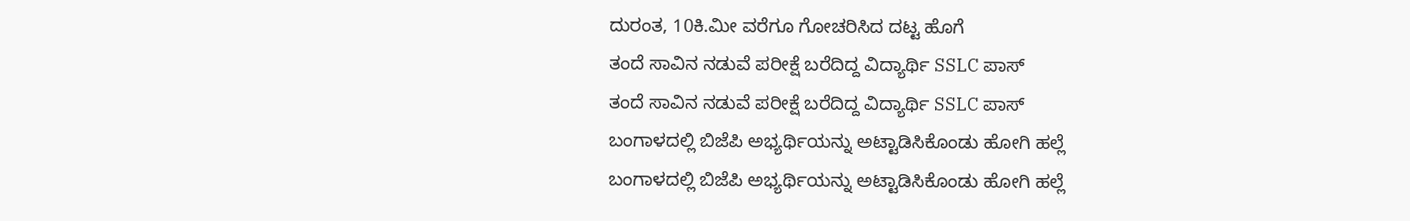ದುರಂತ, 10ಕಿ.ಮೀ ವರೆಗೂ ಗೋಚರಿಸಿದ ದಟ್ಟ ಹೊಗೆ
ತಂದೆ ಸಾವಿನ ನಡುವೆ ಪರೀಕ್ಷೆ ಬರೆದಿದ್ದ ವಿದ್ಯಾರ್ಥಿ SSLC ಪಾಸ್
ತಂದೆ ಸಾವಿನ ನಡುವೆ ಪರೀಕ್ಷೆ ಬರೆದಿದ್ದ ವಿದ್ಯಾರ್ಥಿ SSLC ಪಾಸ್
ಬಂಗಾಳದಲ್ಲಿ ಬಿಜೆಪಿ ಅಭ್ಯರ್ಥಿಯನ್ನು ಅಟ್ಟಾಡಿಸಿಕೊಂಡು ಹೋಗಿ ಹಲ್ಲೆ
ಬಂಗಾಳದಲ್ಲಿ ಬಿಜೆಪಿ ಅಭ್ಯರ್ಥಿಯನ್ನು ಅಟ್ಟಾಡಿಸಿಕೊಂಡು ಹೋಗಿ ಹಲ್ಲೆ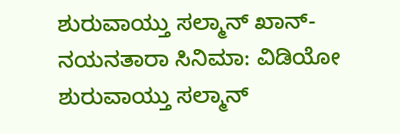ಶುರುವಾಯ್ತು ಸಲ್ಮಾನ್ ಖಾನ್-ನಯನತಾರಾ ಸಿನಿಮಾ: ವಿಡಿಯೋ
ಶುರುವಾಯ್ತು ಸಲ್ಮಾನ್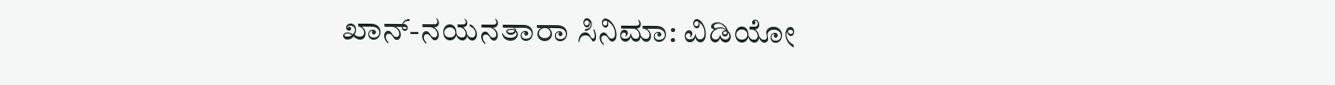ಖಾನ್-ನಯನತಾರಾ ಸಿನಿಮಾ: ವಿಡಿಯೋ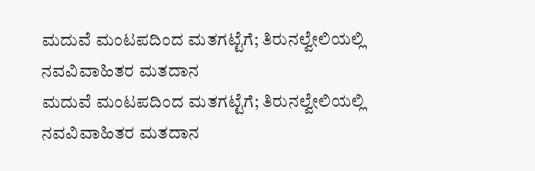ಮದುವೆ ಮಂಟಪದಿಂದ ಮತಗಟ್ಟೆಗೆ; ತಿರುನಲ್ವೇಲಿಯಲ್ಲಿ ನವವಿವಾಹಿತರ ಮತದಾನ
ಮದುವೆ ಮಂಟಪದಿಂದ ಮತಗಟ್ಟೆಗೆ; ತಿರುನಲ್ವೇಲಿಯಲ್ಲಿ ನವವಿವಾಹಿತರ ಮತದಾನ